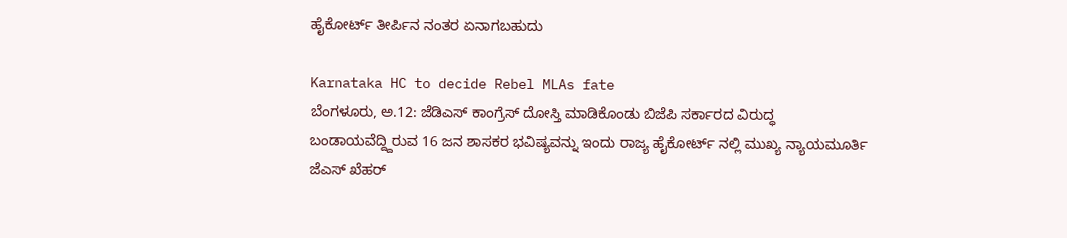ಹೈಕೋರ್ಟ್ ತೀರ್ಪಿನ ನಂತರ ಏನಾಗಬಹುದು

Karnataka HC to decide Rebel MLAs fate
ಬೆಂಗಳೂರು, ಅ.12: ಜೆಡಿಎಸ್ ಕಾಂಗ್ರೆಸ್ ದೋಸ್ತಿ ಮಾಡಿಕೊಂಡು ಬಿಜೆಪಿ ಸರ್ಕಾರದ ವಿರುದ್ಧ ಬಂಡಾಯವೆದ್ದ್ದಿರುವ 16 ಜನ ಶಾಸಕರ ಭವಿಷ್ಯವನ್ನು ಇಂದು ರಾಜ್ಯ ಹೈಕೋರ್ಟ್ ನಲ್ಲಿ ಮುಖ್ಯ ನ್ಯಾಯಮೂರ್ತಿ ಜೆಎಸ್ ಖೆಹರ್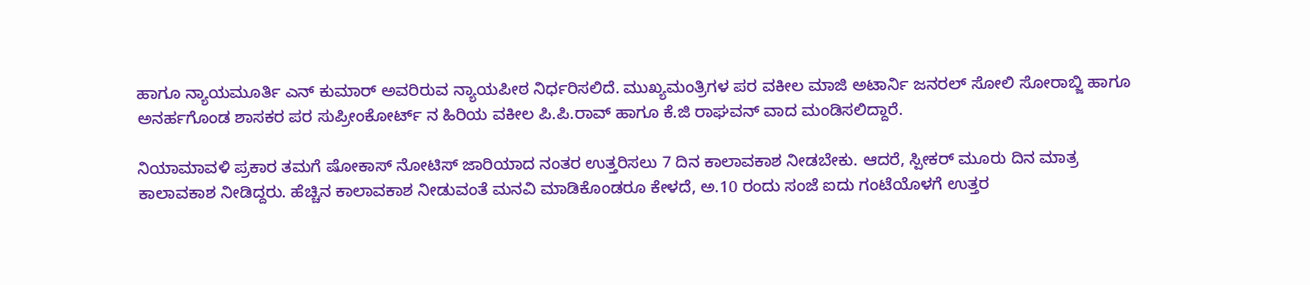ಹಾಗೂ ನ್ಯಾಯಮೂರ್ತಿ ಎನ್ ಕುಮಾರ್ ಅವರಿರುವ ನ್ಯಾಯಪೀಠ ನಿರ್ಧರಿಸಲಿದೆ. ಮುಖ್ಯಮಂತ್ರಿಗಳ ಪರ ವಕೀಲ ಮಾಜಿ ಅಟಾರ್ನಿ ಜನರಲ್ ಸೋಲಿ ಸೋರಾಬ್ಜಿ ಹಾಗೂ ಅನರ್ಹಗೊಂಡ ಶಾಸಕರ ಪರ ಸುಪ್ರೀಂಕೋರ್ಟ್ ನ ಹಿರಿಯ ವಕೀಲ ಪಿ.ಪಿ.ರಾವ್ ಹಾಗೂ ಕೆ.ಜಿ ರಾಘವನ್ ವಾದ ಮಂಡಿಸಲಿದ್ದಾರೆ.

ನಿಯಾಮಾವಳಿ ಪ್ರಕಾರ ತಮಗೆ ಷೋಕಾಸ್ ನೋಟಿಸ್ ಜಾರಿಯಾದ ನಂತರ ಉತ್ತರಿಸಲು 7 ದಿನ ಕಾಲಾವಕಾಶ ನೀಡಬೇಕು. ಆದರೆ, ಸ್ಪೀಕರ್ ಮೂರು ದಿನ ಮಾತ್ರ ಕಾಲಾವಕಾಶ ನೀಡಿದ್ದರು. ಹೆಚ್ಚಿನ ಕಾಲಾವಕಾಶ ನೀಡುವಂತೆ ಮನವಿ ಮಾಡಿಕೊಂಡರೂ ಕೇಳದೆ, ಅ.10 ರಂದು ಸಂಜೆ ಐದು ಗಂಟೆಯೊಳಗೆ ಉತ್ತರ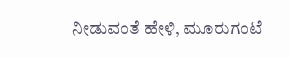ನೀಡುವಂತೆ ಹೇಳಿ, ಮೂರುಗಂಟೆ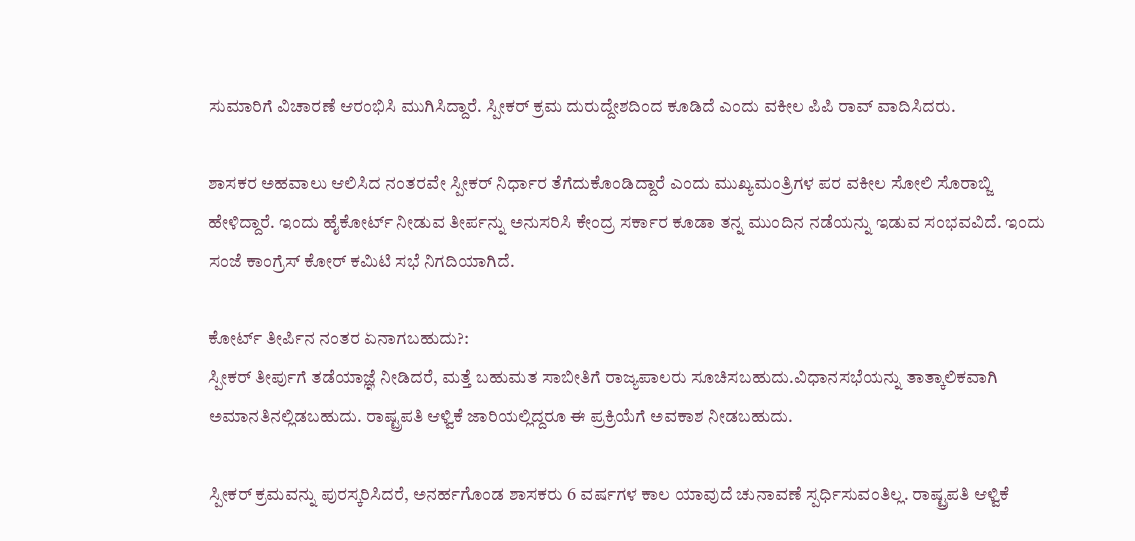ಸುಮಾರಿಗೆ ವಿಚಾರಣೆ ಆರಂಭಿಸಿ ಮುಗಿಸಿದ್ದಾರೆ. ಸ್ಪೀಕರ್ ಕ್ರಮ ದುರುದ್ದೇಶದಿಂದ ಕೂಡಿದೆ ಎಂದು ವಕೀಲ ಪಿಪಿ ರಾವ್ ವಾದಿಸಿದರು.

ಶಾಸಕರ ಅಹವಾಲು ಆಲಿಸಿದ ನಂತರವೇ ಸ್ಪೀಕರ್ ನಿರ್ಧಾರ ತೆಗೆದುಕೊಂಡಿದ್ದಾರೆ ಎಂದು ಮುಖ್ಯಮಂತ್ರಿಗಳ ಪರ ವಕೀಲ ಸೋಲಿ ಸೊರಾಬ್ಜಿ ಹೇಳಿದ್ದಾರೆ. ಇಂದು ಹೈಕೋರ್ಟ್ ನೀಡುವ ತೀರ್ಪನ್ನು ಅನುಸರಿಸಿ ಕೇಂದ್ರ ಸರ್ಕಾರ ಕೂಡಾ ತನ್ನ ಮುಂದಿನ ನಡೆಯನ್ನು ಇಡುವ ಸಂಭವವಿದೆ. ಇಂದು ಸಂಜೆ ಕಾಂಗ್ರೆಸ್ ಕೋರ್ ಕಮಿಟಿ ಸಭೆ ನಿಗದಿಯಾಗಿದೆ.

ಕೋರ್ಟ್ ತೀರ್ಪಿನ ನಂತರ ಏನಾಗಬಹುದು?:
ಸ್ಪೀಕರ್ ತೀರ್ಪುಗೆ ತಡೆಯಾಜ್ಞೆ ನೀಡಿದರೆ, ಮತ್ತೆ ಬಹುಮತ ಸಾಬೀತಿಗೆ ರಾಜ್ಯಪಾಲರು ಸೂಚಿಸಬಹುದು.ವಿಧಾನಸಭೆಯನ್ನು ತಾತ್ಕಾಲಿಕವಾಗಿ ಅಮಾನತಿನಲ್ಲಿಡಬಹುದು. ರಾಷ್ಟ್ರಪತಿ ಆಳ್ವಿಕೆ ಜಾರಿಯಲ್ಲಿದ್ದರೂ ಈ ಪ್ರಕ್ರಿಯೆಗೆ ಅವಕಾಶ ನೀಡಬಹುದು.

ಸ್ಪೀಕರ್ ಕ್ರಮವನ್ನು ಪುರಸ್ಕರಿಸಿದರೆ, ಅನರ್ಹಗೊಂಡ ಶಾಸಕರು 6 ವರ್ಷಗಳ ಕಾಲ ಯಾವುದೆ ಚುನಾವಣೆ ಸ್ಪರ್ಧಿಸುವಂತಿಲ್ಲ. ರಾಷ್ಟ್ರಪತಿ ಆಳ್ವಿಕೆ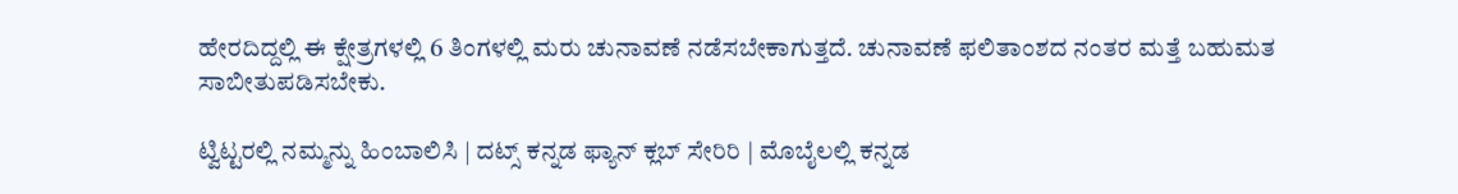ಹೇರದಿದ್ದಲ್ಲಿ ಈ ಕ್ಷೇತ್ರಗಳಲ್ಲಿ 6 ತಿಂಗಳಲ್ಲಿ ಮರು ಚುನಾವಣೆ ನಡೆಸಬೇಕಾಗುತ್ತದೆ. ಚುನಾವಣೆ ಫಲಿತಾಂಶದ ನಂತರ ಮತ್ತೆ ಬಹುಮತ ಸಾಬೀತುಪಡಿಸಬೇಕು.

ಟ್ವಿಟ್ಟರಲ್ಲಿ ನಮ್ಮನ್ನು ಹಿಂಬಾಲಿಸಿ | ದಟ್ಸ್ ಕನ್ನಡ ಫ್ಯಾನ್ ಕ್ಲಬ್ ಸೇರಿರಿ | ಮೊಬೈಲಲ್ಲಿ ಕನ್ನಡ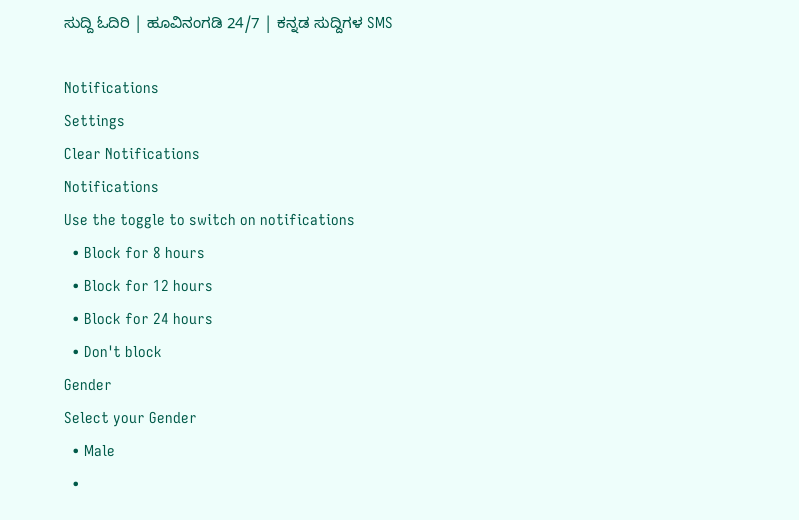ಸುದ್ದಿ ಓದಿರಿ | ಹೂವಿನಂಗಡಿ 24/7 | ಕನ್ನಡ ಸುದ್ದಿಗಳ SMS

Notifications
Settings
Clear Notifications
Notifications
Use the toggle to switch on notifications
  • Block for 8 hours
  • Block for 12 hours
  • Block for 24 hours
  • Don't block
Gender
Select your Gender
  • Male
  •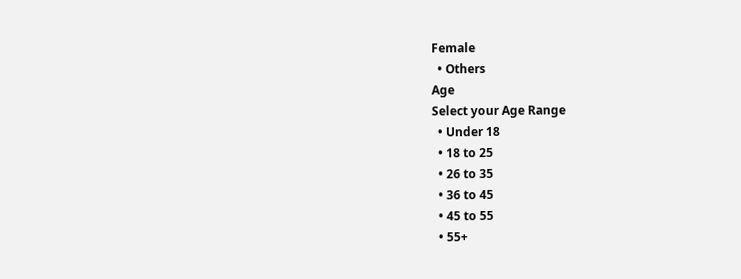Female
  • Others
Age
Select your Age Range
  • Under 18
  • 18 to 25
  • 26 to 35
  • 36 to 45
  • 45 to 55
  • 55+